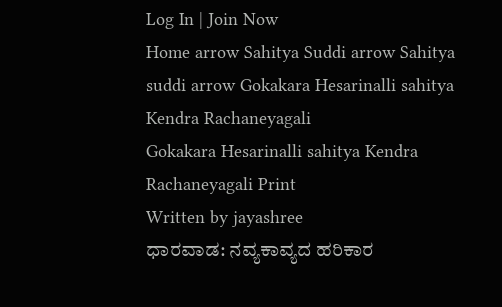Log In | Join Now
Home arrow Sahitya Suddi arrow Sahitya suddi arrow Gokakara Hesarinalli sahitya Kendra Rachaneyagali
Gokakara Hesarinalli sahitya Kendra Rachaneyagali Print
Written by jayashree
ಧಾರವಾಡ: ನವ್ಯಕಾವ್ಯದ ಹರಿಕಾರ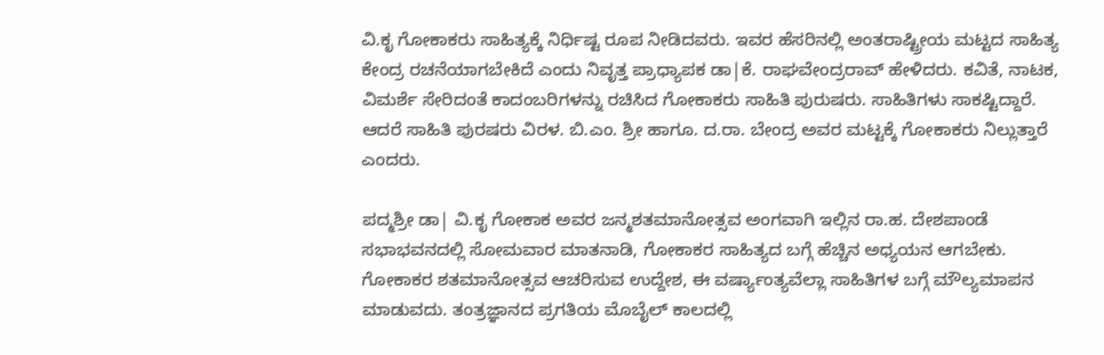ವಿ.ಕೃ ಗೋಕಾಕರು ಸಾಹಿತ್ಯಕ್ಕೆ ನಿರ್ಧಿಷ್ಟ ರೂಪ ನೀಡಿದವರು. ಇವರ ಹೆಸರಿನಲ್ಲಿ ಅಂತರಾಷ್ಟ್ರೀಯ ಮಟ್ಟದ ಸಾಹಿತ್ಯ ಕೇಂದ್ರ ರಚನೆಯಾಗಬೇಕಿದೆ ಎಂದು ನಿವೃತ್ತ ಪ್ರಾಧ್ಯಾಪಕ ಡಾ|ಕೆ. ರಾಘವೇಂದ್ರರಾವ್ ಹೇಳಿದರು. ಕವಿತೆ, ನಾಟಕ, ವಿಮರ್ಶೆ ಸೇರಿದಂತೆ ಕಾದಂಬರಿಗಳನ್ನು ರಚಿಸಿದ ಗೋಕಾಕರು ಸಾಹಿತಿ ಪುರುಷರು. ಸಾಹಿತಿಗಳು ಸಾಕಷ್ಟಿದ್ದಾರೆ. ಆದರೆ ಸಾಹಿತಿ ಪುರಷರು ವಿರಳ. ಬಿ.ಎಂ. ಶ್ರೀ ಹಾಗೂ. ದ.ರಾ. ಬೇಂದ್ರ ಅವರ ಮಟ್ಟಕ್ಕೆ ಗೋಕಾಕರು ನಿಲ್ಲುತ್ತಾರೆ ಎಂದರು.

ಪದ್ಮಶ್ರೀ ಡಾ| ವಿ.ಕೃ ಗೋಕಾಕ ಅವರ ಜನ್ಮಶತಮಾನೋತ್ಸವ ಅಂಗವಾಗಿ ಇಲ್ಲಿನ ರಾ.ಹ. ದೇಶಪಾಂಡೆ ಸಭಾಭವನದಲ್ಲಿ ಸೋಮವಾರ ಮಾತನಾಡಿ, ಗೋಕಾಕರ ಸಾಹಿತ್ಯದ ಬಗ್ಗೆ ಹೆಚ್ಚಿನ ಅಧ್ಯಯನ ಆಗಬೇಕು. ಗೋಕಾಕರ ಶತಮಾನೋತ್ಸವ ಆಚರಿಸುವ ಉದ್ದೇಶ, ಈ ವರ್ಷ್ಯಾಂತ್ಯವೆಲ್ಲಾ ಸಾಹಿತಿಗಳ ಬಗ್ಗೆ ಮೌಲ್ಯಮಾಪನ ಮಾಡುವದು. ತಂತ್ರಜ್ಞಾನದ ಪ್ರಗತಿಯ ಮೊಬೈಲ್ ಕಾಲದಲ್ಲಿ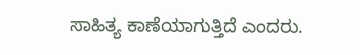ಸಾಹಿತ್ಯ ಕಾಣೆಯಾಗುತ್ತಿದೆ ಎಂದರು.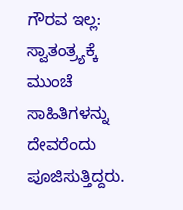ಗೌರವ ಇಲ್ಲ: ಸ್ವಾತಂತ್ರ್ಯಕ್ಕೆ ಮುಂಚೆ ಸಾಹಿತಿಗಳನ್ನು ದೇವರೆಂದು ಪೂಜಿಸುತ್ತಿದ್ದರು.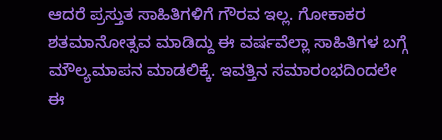ಆದರೆ ಪ್ರಸ್ತುತ ಸಾಹಿತಿಗಳಿಗೆ ಗೌರವ ಇಲ್ಲ. ಗೋಕಾಕರ ಶತಮಾನೋತ್ಸವ ಮಾಡಿದ್ದು ಈ ವರ್ಷವೆಲ್ಲಾ ಸಾಹಿತಿಗಳ ಬಗ್ಗೆ ಮೌಲ್ಯಮಾಪನ ಮಾಡಲಿಕ್ಕೆ. ಇವತ್ತಿನ ಸಮಾರಂಭದಿಂದಲೇ ಈ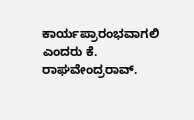ಕಾರ್ಯಪ್ರಾರಂಭವಾಗಲಿ ಎಂದರು ಕೆ. ರಾಘವೇಂದ್ರರಾವ್.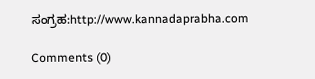ಸಂಗ್ರಹ:http://www.kannadaprabha.com

Comments (0)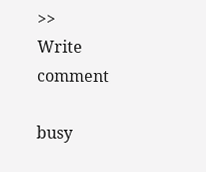>>
Write comment

busy